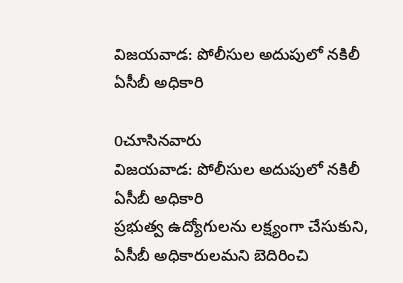విజయవాడ: పోలీసుల అదుపులో నకిలీ ఏసీబీ అధికారి

0చూసినవారు
విజయవాడ: పోలీసుల అదుపులో నకిలీ ఏసీబీ అధికారి
ప్రభుత్వ ఉద్యోగులను లక్ష్యంగా చేసుకుని, ఏసీబీ అధికారులమని బెదిరించి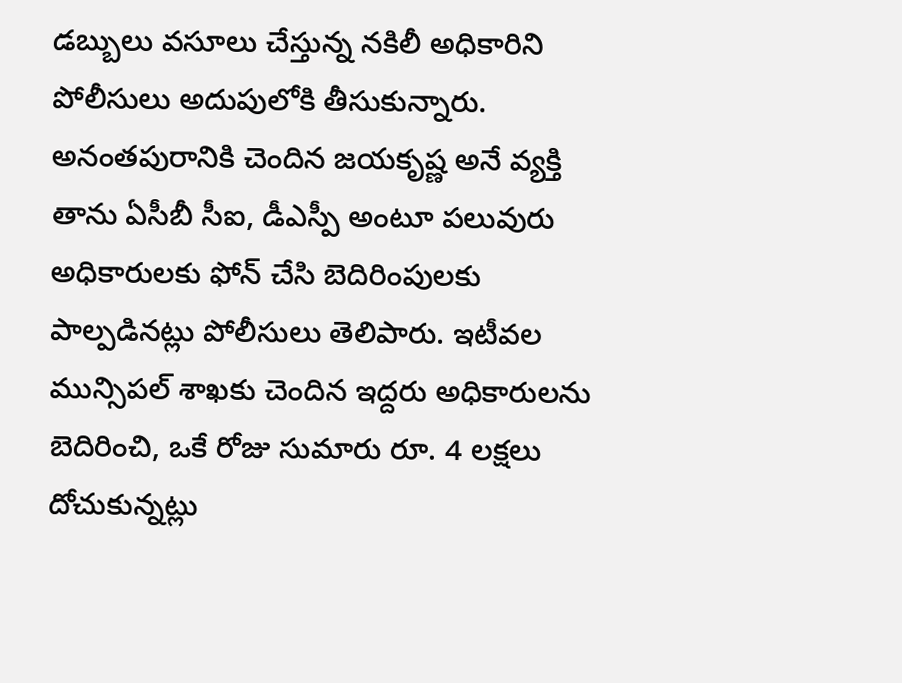డబ్బులు వసూలు చేస్తున్న నకిలీ అధికారిని పోలీసులు అదుపులోకి తీసుకున్నారు. అనంతపురానికి చెందిన జయకృష్ణ అనే వ్యక్తి తాను ఏసీబీ సీఐ, డీఎస్పీ అంటూ పలువురు అధికారులకు ఫోన్ చేసి బెదిరింపులకు పాల్పడినట్లు పోలీసులు తెలిపారు. ఇటీవల మున్సిపల్ శాఖకు చెందిన ఇద్దరు అధికారులను బెదిరించి, ఒకే రోజు సుమారు రూ. 4 లక్షలు దోచుకున్నట్లు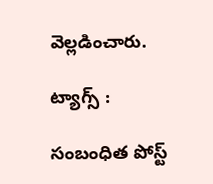వెల్లడించారు.

ట్యాగ్స్ :

సంబంధిత పోస్ట్